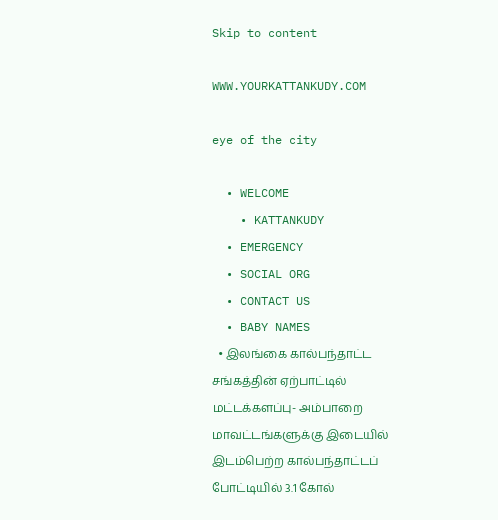Skip to content

WWW.YOURKATTANKUDY.COM

eye of the city

  • WELCOME
    • KATTANKUDY
  • EMERGENCY
  • SOCIAL ORG
  • CONTACT US
  • BABY NAMES
  • இலங்கை கால்பந்தாட்ட சங்கத்தின் ஏற்பாட்டில் மட்டக்களப்பு- அம்பாறை மாவட்டங்களுக்கு இடையில் இடம்பெற்ற கால்பந்தாட்டப் போட்டியில் 3.1 கோல்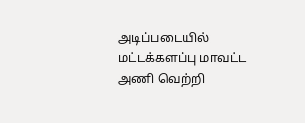அடிப்படையில் மட்டக்களப்பு மாவட்ட அணி வெற்றி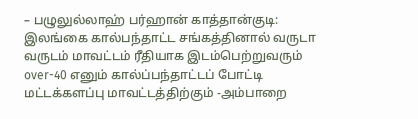– பழுலுல்லாஹ் பர்ஹான் காத்தான்குடி: இலங்கை கால்பந்தாட்ட சங்கத்தினால் வருடா வருடம் மாவட்டம் ரீதியாக இடம்பெற்றுவரும் over-40 எனும் கால்ப்பந்தாட்டப் போட்டி மட்டக்களப்பு மாவட்டத்திற்கும் -அம்பாறை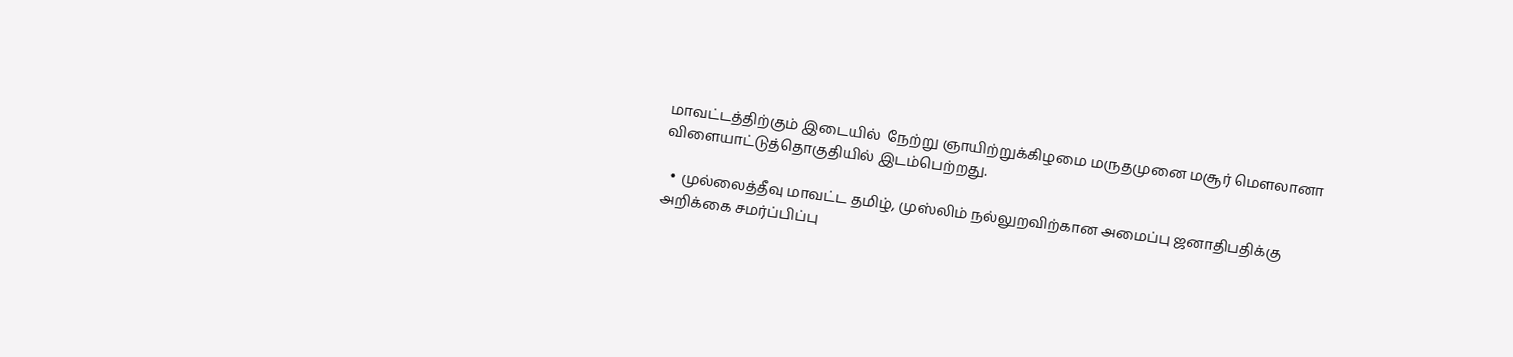மாவட்டத்திற்கும் இடையில்  நேற்று ஞாயிற்றுக்கிழமை மருதமுனை மசூர் மௌலானா விளையாட்டுத்தொகுதியில் இடம்பெற்றது.

  • முல்லைத்தீவு மாவட்ட தமிழ், முஸ்லிம் நல்லுறவிற்கான அமைப்பு ஜனாதிபதிக்கு அறிக்கை சமர்ப்பிப்பு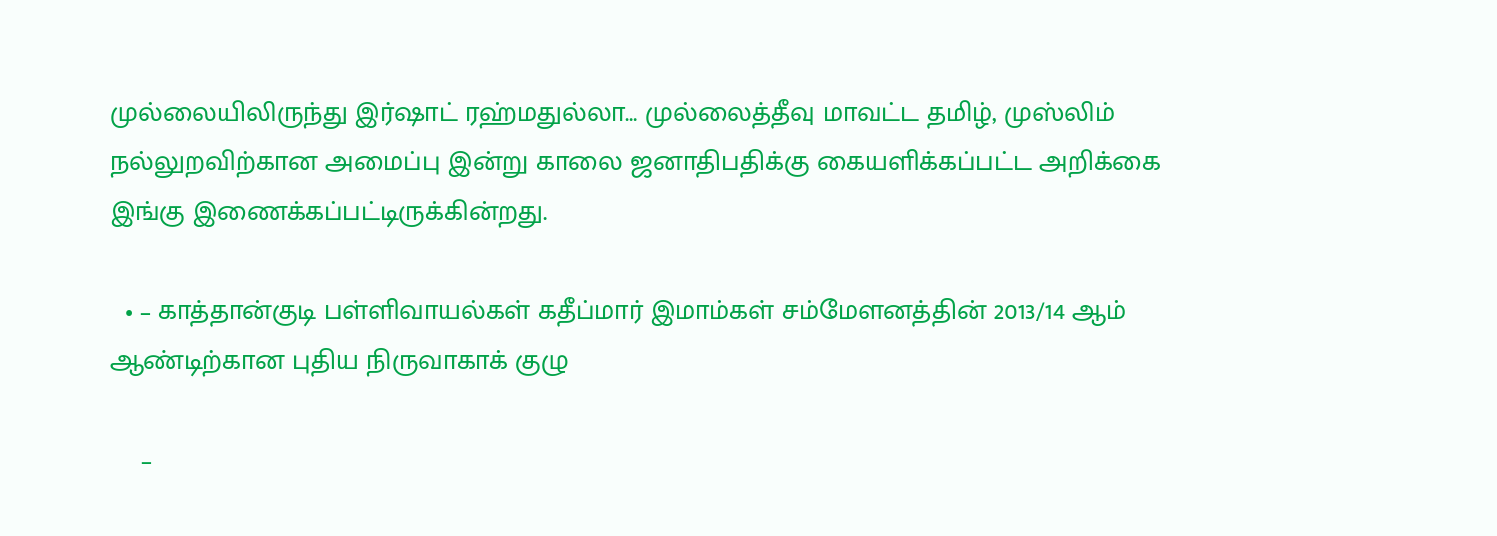முல்லையிலிருந்து இர்ஷாட் ரஹ்மதுல்லா… முல்லைத்தீவு மாவட்ட தமிழ், முஸ்லிம் நல்லுறவிற்கான அமைப்பு இன்று காலை ஜனாதிபதிக்கு கையளிக்கப்பட்ட அறிக்கை இங்கு இணைக்கப்பட்டிருக்கின்றது.

  • – காத்தான்குடி பள்ளிவாயல்கள் கதீப்மார் இமாம்கள் சம்மேளனத்தின் 2013/14 ஆம் ஆண்டிற்கான புதிய நிருவாகாக் குழு

    –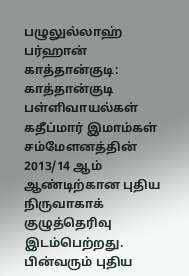பழுலுல்லாஹ் பர்ஹான் காத்தான்குடி: காத்தான்குடி பள்ளிவாயல்கள் கதீப்மார் இமாம்கள் சம்மேளனத்தின் 2013/14 ஆம் ஆண்டிற்கான புதிய நிருவாகாக் குழுத்தெரிவு இடம்பெற்றது. பின்வரும் புதிய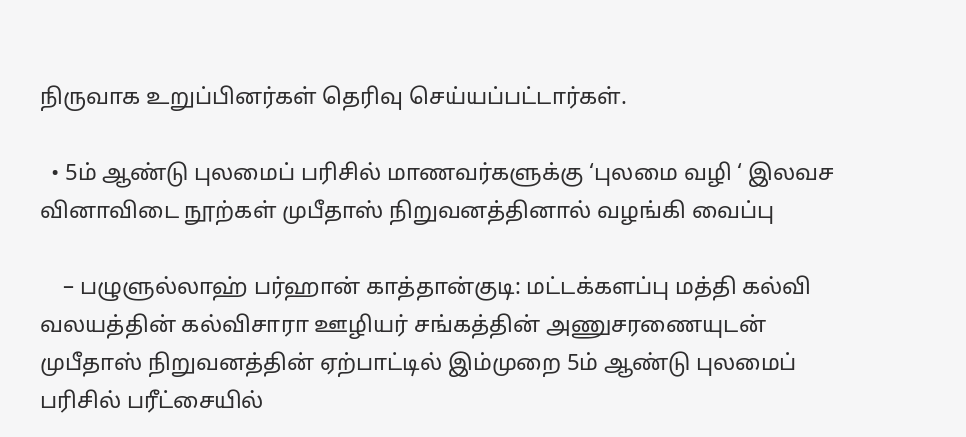நிருவாக உறுப்பினர்கள் தெரிவு செய்யப்பட்டார்கள்.

  • 5ம் ஆண்டு புலமைப் பரிசில் மாணவர்களுக்கு ‘புலமை வழி ‘ இலவச வினாவிடை நூற்கள் முபீதாஸ் நிறுவனத்தினால் வழங்கி வைப்பு

    – பழுளுல்லாஹ் பர்ஹான் காத்தான்குடி: மட்டக்களப்பு மத்தி கல்வி வலயத்தின் கல்விசாரா ஊழியர் சங்கத்தின் அணுசரணையுடன் முபீதாஸ் நிறுவனத்தின் ஏற்பாட்டில் இம்முறை 5ம் ஆண்டு புலமைப் பரிசில் பரீட்சையில்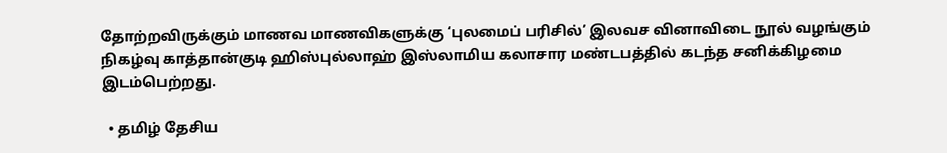தோற்றவிருக்கும் மாணவ மாணவிகளுக்கு ‘புலமைப் பரிசில்’ இலவச வினாவிடை நூல் வழங்கும் நிகழ்வு காத்தான்குடி ஹிஸ்புல்லாஹ் இஸ்லாமிய கலாசார மண்டபத்தில் கடந்த சனிக்கிழமை இடம்பெற்றது.

  • தமிழ் தேசிய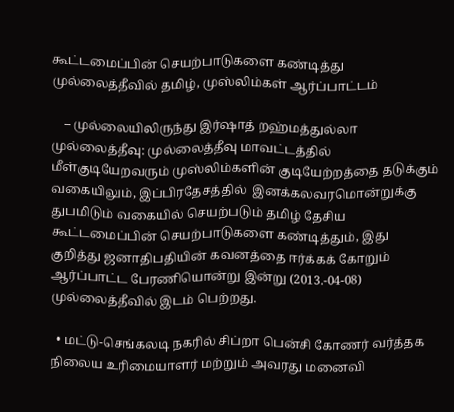கூட்டமைப்பின் செயற்பாடுகளை கண்டித்து முல்லைத்தீவில் தமிழ், முஸ்லிம்கள் ஆர்ப்பாட்டம்

    – முல்லையிலிருந்து இர்ஷாத் றஹ்மத்துல்லா முல்லைத்தீவு: முல்லைத்தீவு மாவட்டத்தில் மீள்குடியேறவரும் முஸ்லிம்களின் குடியேற்றத்தை தடுக்கும் வகையிலும், இப்பிரதேசத்தில்  இனக்கலவரமொன்றுக்கு துபமிடும் வகையில் செயற்படும் தமிழ் தேசிய கூட்டமைப்பின் செயற்பாடுகளை கண்டித்தும், இது குறித்து ஜனாதிபதியின் கவனத்தை ஈர்க்கக் கோறும் ஆர்ப்பாட்ட பேரணியொன்று இன்று (2013.-04-08) முல்லைத்தீவில் இடம் பெற்றது.

  • மட்டு-செங்கலடி நகரில் சிப்றா பென்சி கோணர் வர்த்தக நிலைய உரிமையாளர் மற்றும் அவரது மனைவி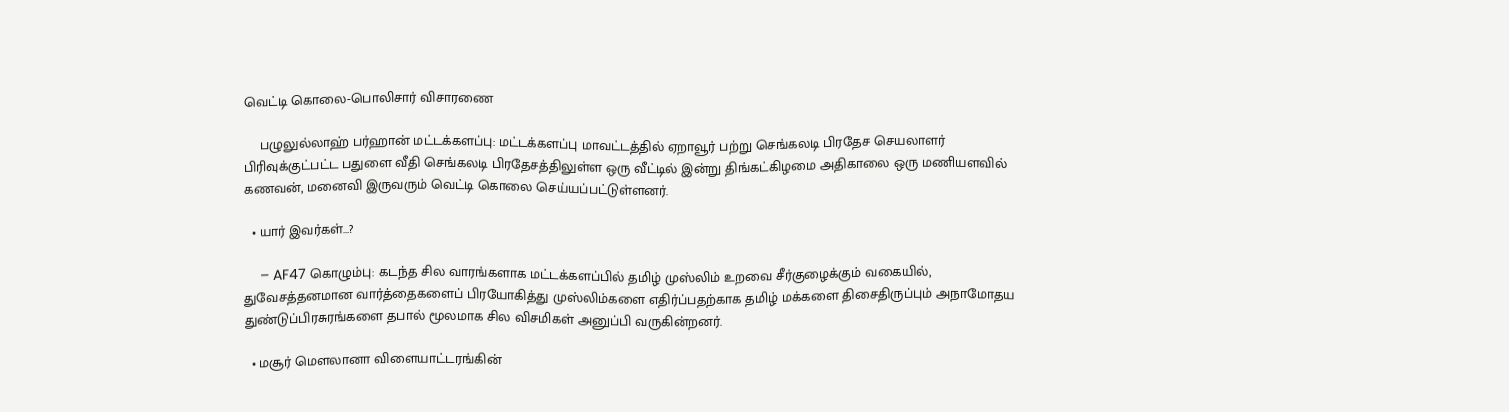வெட்டி கொலை-பொலிசார் விசாரணை

    பழுலுல்லாஹ் பர்ஹான் மட்டக்களப்பு: மட்டக்களப்பு மாவட்டத்தில் ஏறாவூர் பற்று செங்கலடி பிரதேச செயலாளர் பிரிவுக்குட்பட்ட பதுளை வீதி செங்கலடி பிரதேசத்திலுள்ள ஒரு வீட்டில் இன்று திங்கட்கிழமை அதிகாலை ஒரு மணியளவில் கணவன், மனைவி இருவரும் வெட்டி கொலை செய்யப்பட்டுள்ளனர்.

  • யார் இவர்கள்…?

    – AF47 கொழும்பு: கடந்த சில வாரங்களாக மட்டக்களப்பில் தமிழ் முஸ்லிம் உறவை சீர்குழைக்கும் வகையில், துவேசத்தனமான வார்த்தைகளைப் பிரயோகித்து முஸ்லிம்களை எதிர்ப்பதற்காக தமிழ் மக்களை திசைதிருப்பும் அநாமோதய துண்டுப்பிரசுரங்களை தபால் மூலமாக சில விசமிகள் அனுப்பி வருகின்றனர்.

  • மசூர் மௌலானா விளையாட்டரங்கின்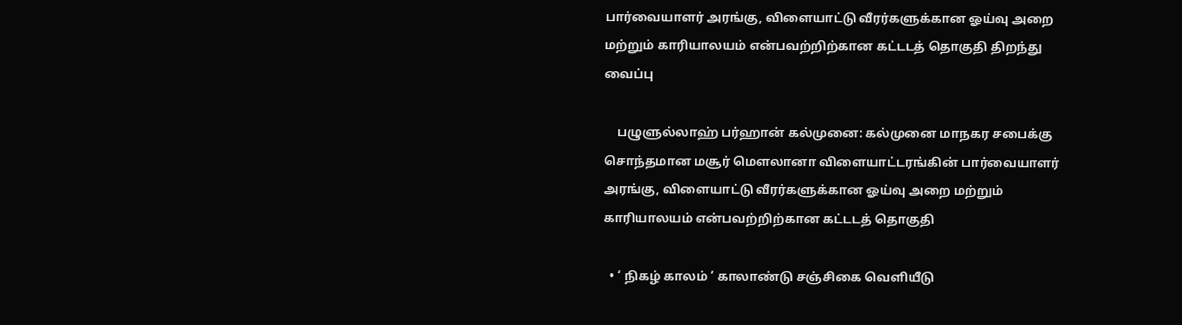பார்வையாளர் அரங்கு, விளையாட்டு வீரர்களுக்கான ஓய்வு அறை மற்றும் காரியாலயம் என்பவற்றிற்கான கட்டடத் தொகுதி திறந்து வைப்பு

    பழுளுல்லாஹ் பர்ஹான் கல்முனை: கல்முனை மாநகர சபைக்கு சொந்தமான மசூர் மௌலானா விளையாட்டரங்கின் பார்வையாளர் அரங்கு, விளையாட்டு வீரர்களுக்கான ஓய்வு அறை மற்றும் காரியாலயம் என்பவற்றிற்கான கட்டடத் தொகுதி

  • ‘ நிகழ் காலம் ‘ காலாண்டு சஞ்சிகை வெளியீடு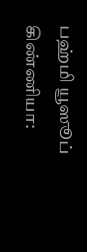பஹ்மி யூஸூப் கிண்ணியா: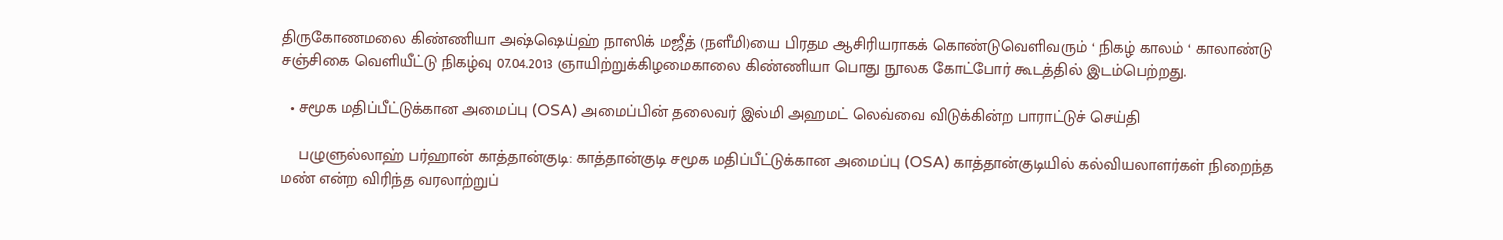திருகோணமலை கிண்ணியா அஷ்ஷெய்ஹ் நாஸிக் மஜீத் (நளீமி)யை பிரதம ஆசிரியராகக் கொண்டுவெளிவரும் ‘ நிகழ் காலம் ‘ காலாண்டு சஞ்சிகை வெளியீட்டு நிகழ்வு 07.04.2013 ஞாயிற்றுக்கிழமைகாலை கிண்ணியா பொது நூலக கோட்போர் கூடத்தில் இடம்பெற்றது.

  • சமூக மதிப்பீட்டுக்கான அமைப்பு (OSA) அமைப்பின் தலைவர் இல்மி அஹமட் லெவ்வை விடுக்கின்ற பாராட்டுச் செய்தி

    பழுளுல்லாஹ் பர்ஹான் காத்தான்குடி: காத்தான்குடி சமூக மதிப்பீட்டுக்கான அமைப்பு (OSA) காத்தான்குடியில் கல்வியலாளர்கள் நிறைந்த மண் என்ற விரிந்த வரலாற்றுப்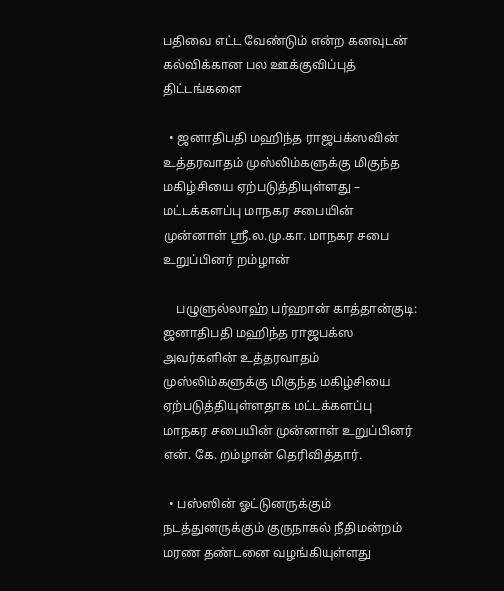பதிவை எட்ட வேண்டும் என்ற கனவுடன் கல்விக்கான பல ஊக்குவிப்புத் திட்டங்களை

  • ஜனாதிபதி மஹிந்த ராஜபக்ஸவின் உத்தரவாதம் முஸ்லிம்களுக்கு மிகுந்த மகிழ்சியை ஏற்படுத்தியுள்ளது – மட்டக்களப்பு மாநகர சபையின் முன்னாள் ஸ்ரீ.ல.மு.கா. மாநகர சபை உறுப்பினர் றம்ழான்

    பழுளுல்லாஹ் பர்ஹான் காத்தான்குடி: ஜனாதிபதி மஹிந்த ராஜபக்ஸ அவர்களின் உத்தரவாதம் முஸ்லிம்களுக்கு மிகுந்த மகிழ்சியை ஏற்படுத்தியுள்ளதாக மட்டக்களப்பு மாநகர சபையின் முன்னாள் உறுப்பினர் என். கே. றம்ழான் தெரிவித்தார்.

  • பஸ்ஸின் ஓட்டுனருக்கும் நடத்துனருக்கும் குருநாகல் நீதிமன்றம் மரண தண்டனை வழங்கியுள்ளது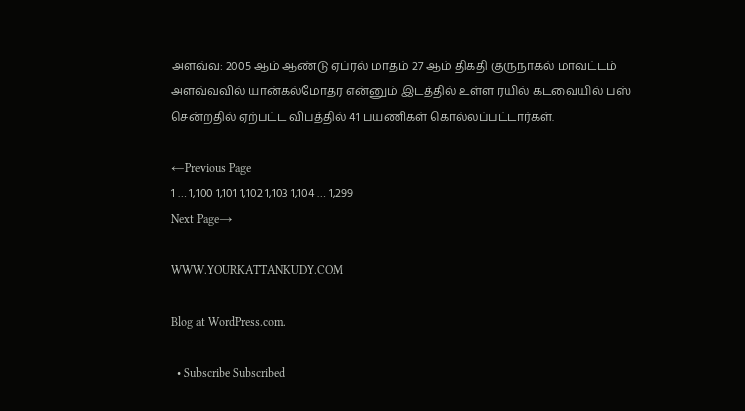அளவ்வ: 2005 ஆம் ஆண்டு ஏப்ரல் மாதம் 27 ஆம் திகதி குருநாகல் மாவட்டம் அளவ்வவில் யான்கல்மோதர என்னும் இடத்தில் உள்ள ரயில் கடவையில் பஸ் சென்றதில் ஏற்பட்ட விபத்தில் 41 பயணிகள் கொல்லப்பட்டார்கள்.

←Previous Page
1 … 1,100 1,101 1,102 1,103 1,104 … 1,299
Next Page→

WWW.YOURKATTANKUDY.COM

Blog at WordPress.com.

  • Subscribe Subscribed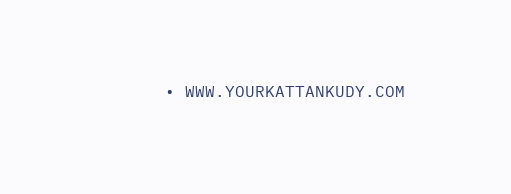• WWW.YOURKATTANKUDY.COM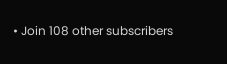• Join 108 other subscribers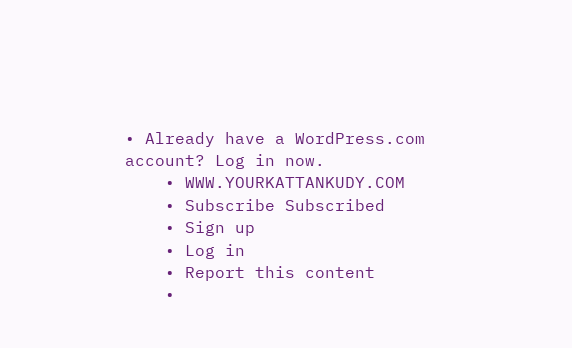• Already have a WordPress.com account? Log in now.
    • WWW.YOURKATTANKUDY.COM
    • Subscribe Subscribed
    • Sign up
    • Log in
    • Report this content
    •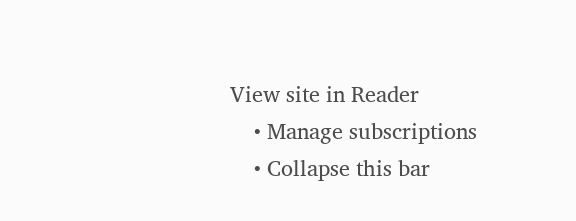View site in Reader
    • Manage subscriptions
    • Collapse this bar